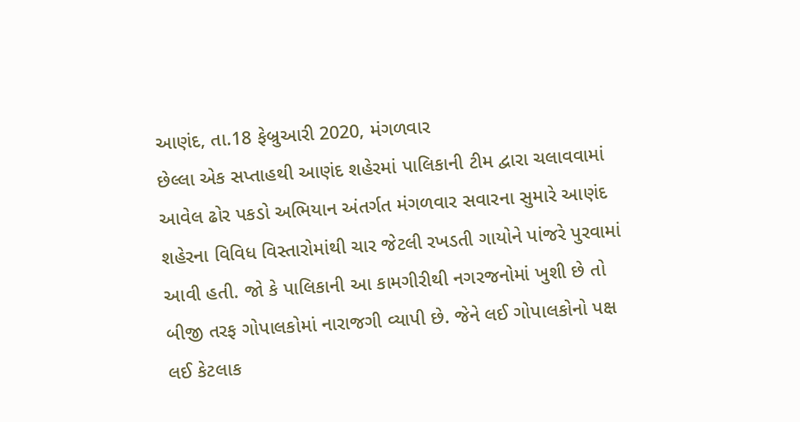આણંદ, તા.18 ફેબ્રુઆરી 2020, મંગળવાર
છેલ્લા એક સપ્તાહથી આણંદ શહેરમાં પાલિકાની ટીમ દ્વારા ચલાવવામાં આવેલ ઢોર પકડો અભિયાન અંતર્ગત મંગળવાર સવારના સુમારે આણંદ શહેરના વિવિધ વિસ્તારોમાંથી ચાર જેટલી રખડતી ગાયોને પાંજરે પુરવામાં આવી હતી. જો કે પાલિકાની આ કામગીરીથી નગરજનોમાં ખુશી છે તો બીજી તરફ ગોપાલકોમાં નારાજગી વ્યાપી છે. જેને લઈ ગોપાલકોનો પક્ષ લઈ કેટલાક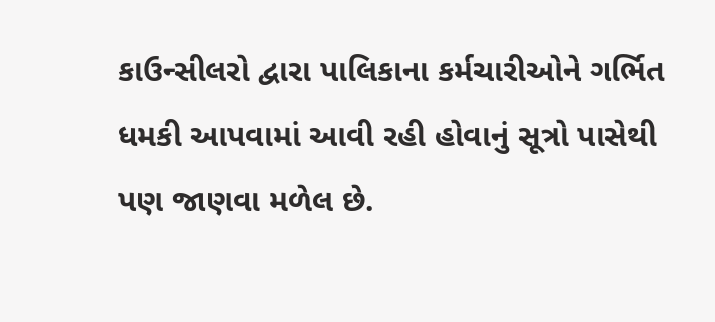કાઉન્સીલરો દ્વારા પાલિકાના કર્મચારીઓને ગર્ભિત ધમકી આપવામાં આવી રહી હોવાનું સૂત્રો પાસેથી પણ જાણવા મળેલ છે.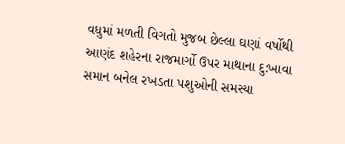વધુમાં મળતી વિગતો મુજબ છેલ્લા ઘણાં વર્ષોથી આણંદ શહેરના રાજમાર્ગો ઉપર માથાના દુ:ખાવા સમાન બનેલ રખડતા પશુઓની સમસ્યા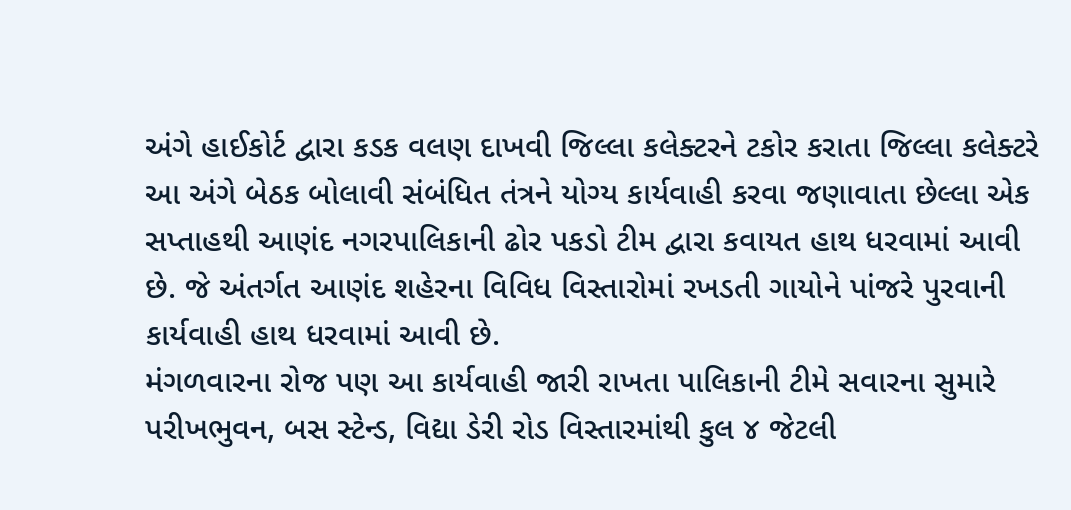અંગે હાઈકોર્ટ દ્વારા કડક વલણ દાખવી જિલ્લા કલેક્ટરને ટકોર કરાતા જિલ્લા કલેક્ટરે આ અંગે બેઠક બોલાવી સંબંધિત તંત્રને યોગ્ય કાર્યવાહી કરવા જણાવાતા છેલ્લા એક સપ્તાહથી આણંદ નગરપાલિકાની ઢોર પકડો ટીમ દ્વારા કવાયત હાથ ધરવામાં આવી છે. જે અંતર્ગત આણંદ શહેરના વિવિધ વિસ્તારોમાં રખડતી ગાયોને પાંજરે પુરવાની કાર્યવાહી હાથ ધરવામાં આવી છે.
મંગળવારના રોજ પણ આ કાર્યવાહી જારી રાખતા પાલિકાની ટીમે સવારના સુમારે પરીખભુવન, બસ સ્ટેન્ડ, વિદ્યા ડેરી રોડ વિસ્તારમાંથી કુલ ૪ જેટલી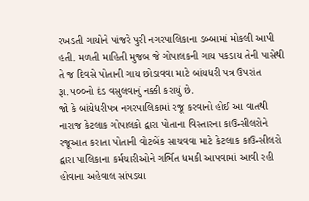રખડતી ગાયોને પાંજરે પુરી નગરપાલિકાના ડબ્બામાં મોકલી આપી હતી. મળતી માહિતી મુજબ જે ગોપાલકની ગાય પકડાય તેની પાસેથી તે જ દિવસે પોતાની ગાય છોડાવવા માટે બાંયધરી પત્ર ઉપરાંત રૂા.૫૦૦નો દંડ વસુલવાનું નક્કી કરાયું છે.
જો કે બાંયેધરીપત્ર નગરપાલિકામાં રજૂ કરવાનો હોઈ આ વાતથી નારાજ કેટલાક ગોપાલકો દ્વારા પોતાના વિસ્તારના કાઉન્સીલરોને રજૂઆત કરાતા પોતાની વોટબેંક સાચવવા માટે કેટલાક કાઉન્સીલરો દ્વારા પાલિકાના કર્મચારીઓને ગર્ભિત ધમકી આપવામાં આવી રહી હોવાના અહેવાલ સાંપડયા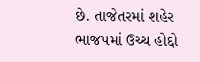છે. તાજેતરમાં શહેર ભાજપમાં ઉચ્ચ હોદ્દો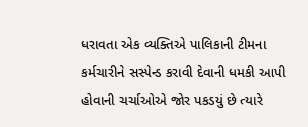ધરાવતા એક વ્યક્તિએ પાલિકાની ટીમના કર્મચારીને સસ્પેન્ડ કરાવી દેવાની ધમકી આપી હોવાની ચર્ચાઓએ જોર પકડયું છે ત્યારે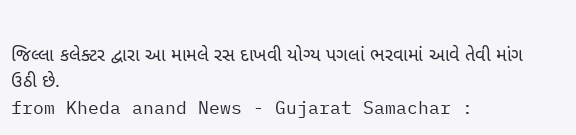જિલ્લા કલેક્ટર દ્વારા આ મામલે રસ દાખવી યોગ્ય પગલાં ભરવામાં આવે તેવી માંગ ઉઠી છે.
from Kheda anand News - Gujarat Samachar :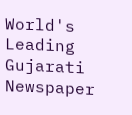World's Leading Gujarati Newspaper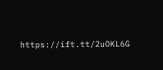https://ift.tt/2uOKL6G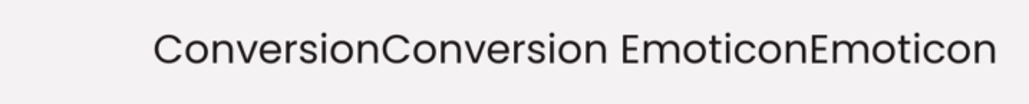ConversionConversion EmoticonEmoticon